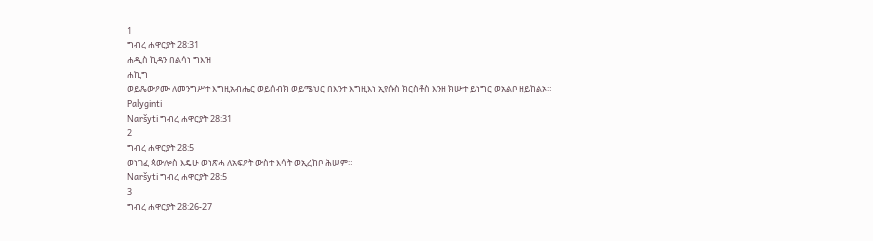1
ግብረ ሐዋርያት 28:31
ሐዲስ ኪዳን በልሳነ ግእዝ
ሐኪግ
ወይጼውዖሙ ለመንግሥተ እግዚአብሔር ወይሰብክ ወይሜህር በእንተ እግዚእነ ኢየሱስ ክርስቶስ እንዘ ክሡተ ይነግር ወአልቦ ዘይከልኦ።
Palyginti
Naršyti ግብረ ሐዋርያት 28:31
2
ግብረ ሐዋርያት 28:5
ወነገፈ ጳውሎስ እዴሁ ወነጽሓ ለአፍዖት ውስተ እሳት ወኢረከቦ ሕሠም።
Naršyti ግብረ ሐዋርያት 28:5
3
ግብረ ሐዋርያት 28:26-27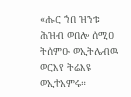«ሑር ኀበ ዝንቱ ሕዝብ ወበሎ ሰሚዐ ትሰምዑ ወኢትሌብዉ ወርእየ ትሬእዩ ወኢተአምሩ።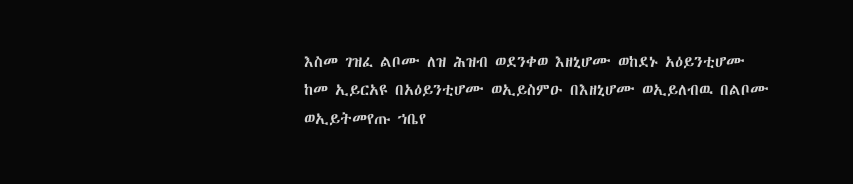እስመ ገዝፈ ልቦሙ ለዝ ሕዝብ ወደንቀወ እዘኒሆሙ ወከደኑ አዕይንቲሆሙ ከመ ኢይርአዩ በአዕይንቲሆሙ ወኢይስምዑ በእዘኒሆሙ ወኢይለብዉ በልቦሙ ወኢይትመየጡ ኀቤየ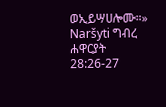ወኢይሣሀሎሙ።»
Naršyti ግብረ ሐዋርያት 28:26-27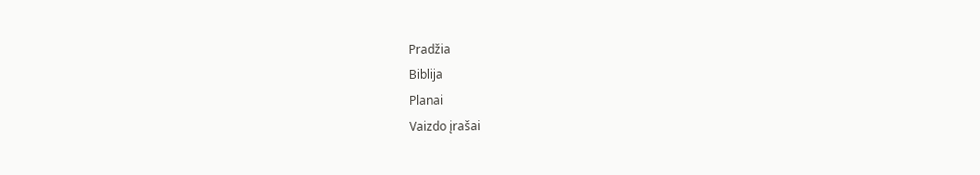Pradžia
Biblija
Planai
Vaizdo įrašai